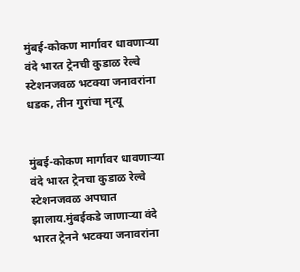मुंबई-कोकण मार्गावर धावणाऱ्या वंदे भारत ट्रेनची कुडाळ रेल्वे स्टेशनजवळ भटक्या जनावरांना धडक, तीन गुरांचा मृत्यू


मुंबई-कोकण मार्गावर धावणाऱ्या वंदे भारत ट्रेनचा कुडाळ रेल्वे स्टेशनजवळ अपघात झालाय.मुंबईकडे जाणाऱ्या वंदे भारत ट्रेनने भटक्या जनावरांना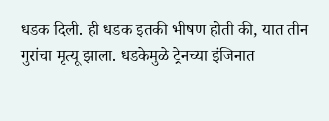धडक दिली. ही धडक इतकी भीषण होती की, यात तीन गुरांचा मृत्यू झाला. धडकेमुळे ट्रेनच्या इंजिनात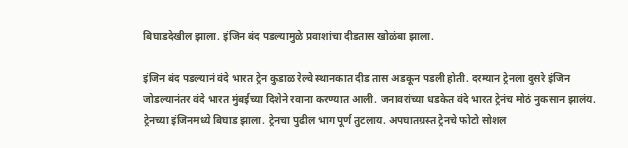बिघाडदेखील झाला. इंजिन बंद पडल्यामुळे प्रवाशांचा दीडतास खोळंबा झाला.

इंजिन बंद पडल्यानं वंदे भारत ट्रेन कुडाळ रेल्वे स्थानकात दीड तास अडकून पडली होती. दरम्यान ट्रेनला दुसरे इंजिन जोडल्यानंतर वंदे भारत मुंबईच्या दिशेने रवाना करण्यात आली. जनावरांच्या धडकेत वंदे भारत ट्रेनंच मोठं नुकसान झालंय. ट्रेनच्या इंजिनमध्ये बिघाड झाला. ट्रेनचा पुढील भाग पूर्ण तुटलाय. अपघातग्रस्त ट्रेनचे फोटो सोशल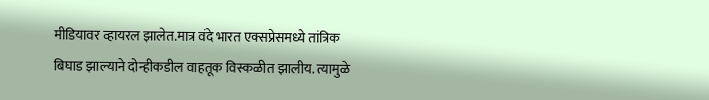मीडियावर व्हायरल झालेत.मात्र वंदे भारत एक्सप्रेसमध्ये तांत्रिक बिघाड झाल्याने दोन्हीकडील वाहतूक विस्कळीत झालीय. त्यामुळे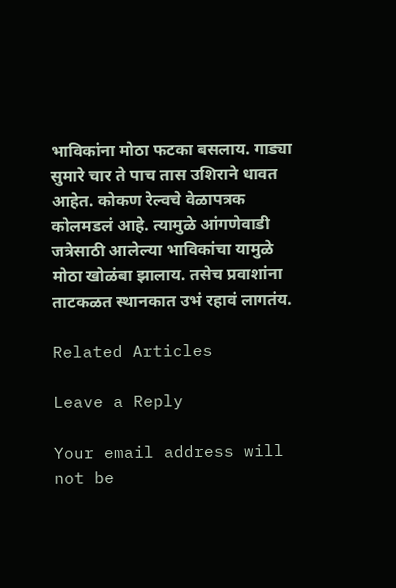भाविकांना मोठा फटका बसलाय. गाड्या सुमारे चार ते पाच तास उशिराने धावत आहेत. कोकण रेल्वचे वेळापत्रक कोलमडलं आहे. त्यामुळे आंगणेवाडी जत्रेसाठी आलेल्या भाविकांचा यामुळे मोठा खोळंबा झालाय. तसेच प्रवाशांना ताटकळत स्थानकात उभं रहावं लागतंय.

Related Articles

Leave a Reply

Your email address will not be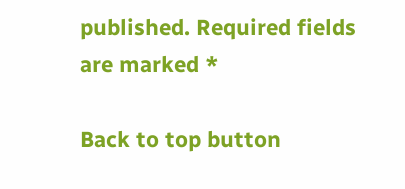published. Required fields are marked *

Back to top button